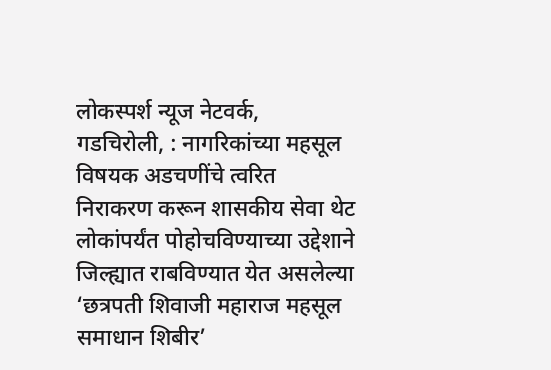लोकस्पर्श न्यूज नेटवर्क,
गडचिरोली, : नागरिकांच्या महसूल विषयक अडचणींचे त्वरित निराकरण करून शासकीय सेवा थेट लोकांपर्यंत पोहोचविण्याच्या उद्देशाने जिल्ह्यात राबविण्यात येत असलेल्या ‘छत्रपती शिवाजी महाराज महसूल समाधान शिबीर’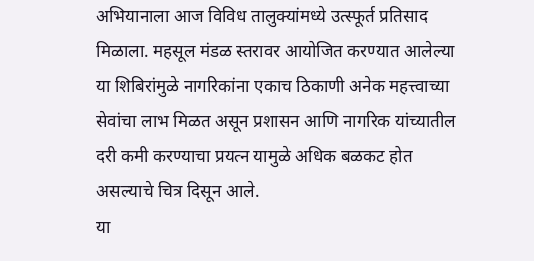अभियानाला आज विविध तालुक्यांमध्ये उत्स्फूर्त प्रतिसाद मिळाला. महसूल मंडळ स्तरावर आयोजित करण्यात आलेल्या या शिबिरांमुळे नागरिकांना एकाच ठिकाणी अनेक महत्त्वाच्या सेवांचा लाभ मिळत असून प्रशासन आणि नागरिक यांच्यातील दरी कमी करण्याचा प्रयत्न यामुळे अधिक बळकट होत असल्याचे चित्र दिसून आले.
या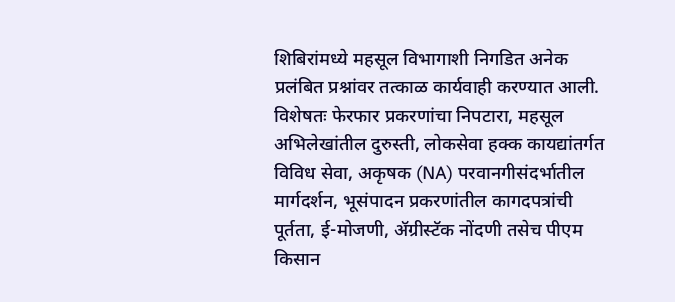शिबिरांमध्ये महसूल विभागाशी निगडित अनेक प्रलंबित प्रश्नांवर तत्काळ कार्यवाही करण्यात आली. विशेषतः फेरफार प्रकरणांचा निपटारा, महसूल अभिलेखांतील दुरुस्ती, लोकसेवा हक्क कायद्यांतर्गत विविध सेवा, अकृषक (NA) परवानगीसंदर्भातील मार्गदर्शन, भूसंपादन प्रकरणांतील कागदपत्रांची पूर्तता, ई-मोजणी, ॲग्रीस्टॅक नोंदणी तसेच पीएम किसान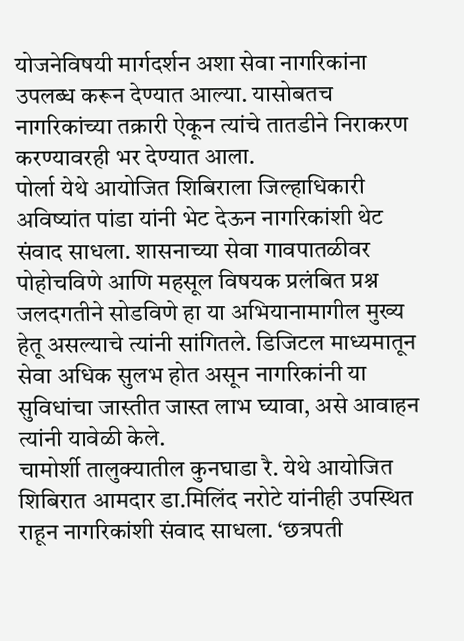योजनेविषयी मार्गदर्शन अशा सेवा नागरिकांना उपलब्ध करून देण्यात आल्या. यासोबतच नागरिकांच्या तक्रारी ऐकून त्यांचे तातडीने निराकरण करण्यावरही भर देण्यात आला.
पोर्ला येथे आयोजित शिबिराला जिल्हाधिकारी अविष्यांत पांडा यांनी भेट देऊन नागरिकांशी थेट संवाद साधला. शासनाच्या सेवा गावपातळीवर पोहोचविणे आणि महसूल विषयक प्रलंबित प्रश्न जलदगतीने सोडविणे हा या अभियानामागील मुख्य हेतू असल्याचे त्यांनी सांगितले. डिजिटल माध्यमातून सेवा अधिक सुलभ होत असून नागरिकांनी या सुविधांचा जास्तीत जास्त लाभ घ्यावा, असे आवाहन त्यांनी यावेळी केले.
चामोर्शी तालुक्यातील कुनघाडा रै. येथे आयोजित शिबिरात आमदार डा.मिलिंद नरोटे यांनीही उपस्थित राहून नागरिकांशी संवाद साधला. ‘छत्रपती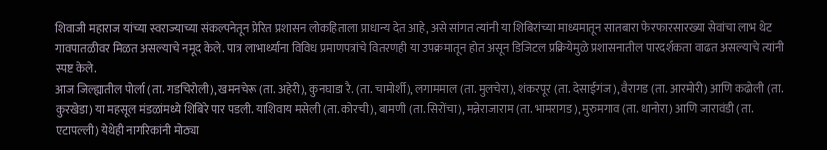शिवाजी महाराज यांच्या स्वराज्याच्या संकल्पनेतून प्रेरित प्रशासन लोकहिताला प्राधान्य देत आहे, असे सांगत त्यांनी या शिबिरांच्या माध्यमातून सातबारा फेरफारसारख्या सेवांचा लाभ थेट गावपातळीवर मिळत असल्याचे नमूद केले. पात्र लाभार्थ्यांना विविध प्रमाणपत्रांचे वितरणही या उपक्रमातून होत असून डिजिटल प्रक्रियेमुळे प्रशासनातील पारदर्शकता वाढत असल्याचे त्यांनी स्पष्ट केले.
आज जिल्ह्यातील पोर्ला (ता. गडचिरोली), खमनचेरू (ता. अहेरी), कुनघाडा रै. (ता. चामोर्शी), लगाममाल (ता. मुलचेरा), शंकरपूर (ता. देसाईगंज), वैरागड (ता. आरमोरी) आणि कढोली (ता. कुरखेडा) या महसूल मंडळांमध्ये शिबिरे पार पडली. याशिवाय मसेली (ता. कोरची), बामणी (ता. सिरोंचा), मन्नेराजाराम (ता. भामरागड), मुरुमगाव (ता. धानोरा) आणि जारावंडी (ता. एटापल्ली) येथेही नागरिकांनी मोठ्या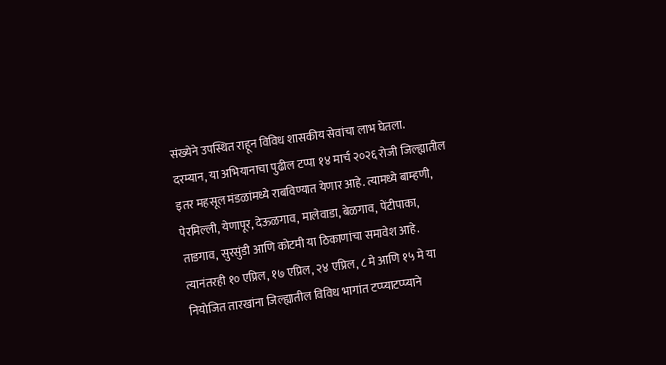संख्येने उपस्थित राहून विविध शासकीय सेवांचा लाभ घेतला.
दरम्यान, या अभियानाचा पुढील टप्पा १४ मार्च २०२६ रोजी जिल्ह्यातील इतर महसूल मंडळांमध्ये राबविण्यात येणार आहे. त्यामध्ये बाम्हणी, पेरमिल्ली, येणापूर, देऊळगाव, मालेवाडा, बेळगाव, पेंटीपाका, ताडगाव, सुरसुंडी आणि कोटमी या ठिकाणांचा समावेश आहे. त्यानंतरही १० एप्रिल, १७ एप्रिल, २४ एप्रिल, ८ मे आणि १५ मे या नियोजित तारखांना जिल्ह्यातील विविध भागांत टप्प्याटप्प्याने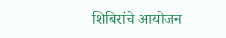शिबिरांचे आयोजन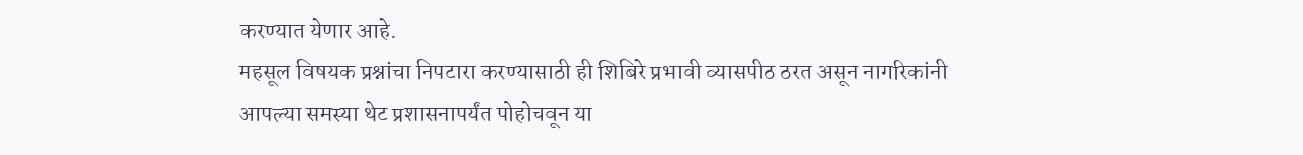करण्यात येणार आहे.
महसूल विषयक प्रश्नांचा निपटारा करण्यासाठी ही शिबिरे प्रभावी व्यासपीठ ठरत असून नागरिकांनी आपल्या समस्या थेट प्रशासनापर्यंत पोहोचवून या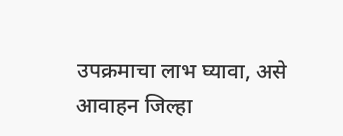उपक्रमाचा लाभ घ्यावा, असे आवाहन जिल्हा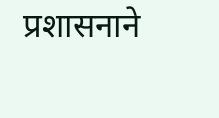प्रशासनाने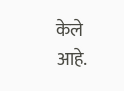केले आहे.